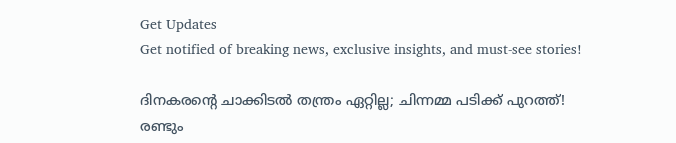Get Updates
Get notified of breaking news, exclusive insights, and must-see stories!

ദിനകരന്റെ ചാക്കിടൽ തന്ത്രം ഏറ്റില്ല; ചിന്നമ്മ പടിക്ക് പുറത്ത്! രണ്ടും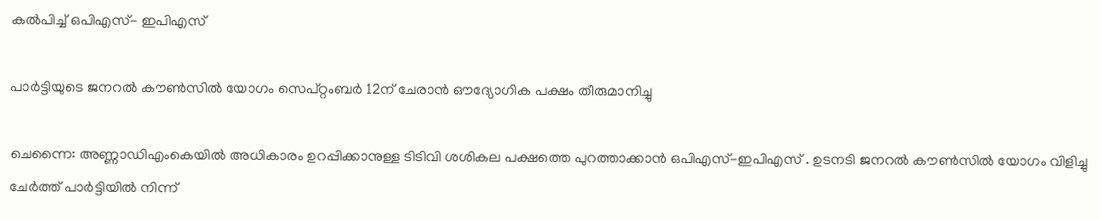കൽപിച്ച് ഒപിഎസ്- ഇപിഎസ്

പാര്‍ട്ടിയുടെ ജനറല്‍ കൗണ്‍സില്‍ യോഗം സെപ്റ്റംബര്‍ 12ന് ചേരാന്‍ ഔദ്യോഗിക പക്ഷം തീരുമാനിച്ചു

ചെന്നൈ: അണ്ണാഡിഎംകെയിൽ അധികാരം ഉറപ്പിക്കാനുള്ള ടിടിവി ശശികല പക്ഷത്തെ പുറത്താക്കാൻ ഒപിഎസ്-ഇപിഎസ് . ഉടനടി ജനറൽ കൗൺസിൽ യോഗം വിളിച്ചു ചേർത്ത് പാർട്ടിയിൽ നിന്ന്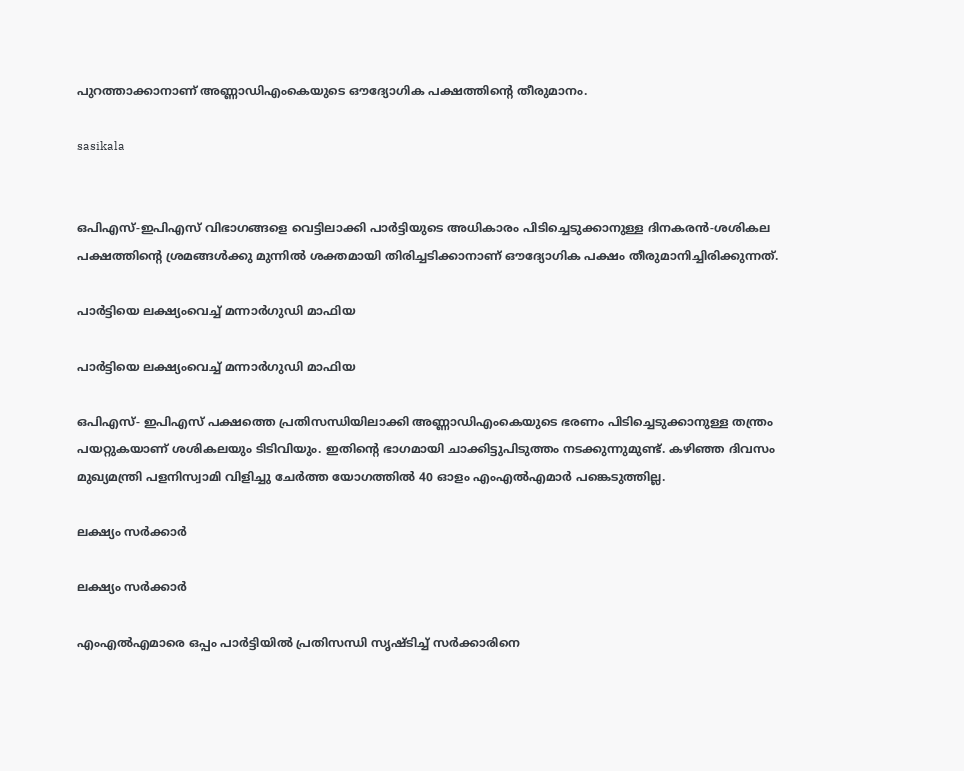പുറത്താക്കാനാണ് അണ്ണാഡിഎംകെയുടെ ഔദ്യോഗിക പക്ഷത്തിന്റെ തീരുമാനം.

sasikala


ഒപിഎസ്-ഇപിഎസ് വിഭാഗങ്ങളെ വെട്ടിലാക്കി പാർട്ടിയുടെ അധികാരം പിടിച്ചെടുക്കാനുള്ള ദിനകരൻ-ശശികല പക്ഷത്തിന്റെ ശ്രമങ്ങൾക്കു മുന്നിൽ ശക്തമായി തിരിച്ചടിക്കാനാണ് ഔദ്യോഗിക പക്ഷം തീരുമാനിച്ചിരിക്കുന്നത്.

പാർട്ടിയെ ലക്ഷ്യംവെച്ച് മന്നാർഗുഡി മാഫിയ

പാർട്ടിയെ ലക്ഷ്യംവെച്ച് മന്നാർഗുഡി മാഫിയ

ഒപിഎസ്- ഇപിഎസ് പക്ഷത്തെ പ്രതിസന്ധിയിലാക്കി അണ്ണാഡിഎംകെയുടെ ഭരണം പിടിച്ചെടുക്കാനുള്ള തന്ത്രം പയറ്റുകയാണ് ശശികലയും ടിടിവിയും. ഇതിന്റെ ഭാഗമായി ചാക്കിട്ടുപിടുത്തം നടക്കുന്നുമുണ്ട്. കഴിഞ്ഞ ദിവസം മുഖ്യമന്ത്രി പളനിസ്വാമി വിളിച്ചു ചേർത്ത യോഗത്തിൽ 40 ഓളം എംഎൽഎമാർ പങ്കെടുത്തില്ല.

ലക്ഷ്യം സർക്കാർ

ലക്ഷ്യം സർക്കാർ

എംഎല്‍എമാരെ ഒപ്പം പാർട്ടിയിൽ പ്രതിസന്ധി സൃഷ്ടിച്ച് സർക്കാരിനെ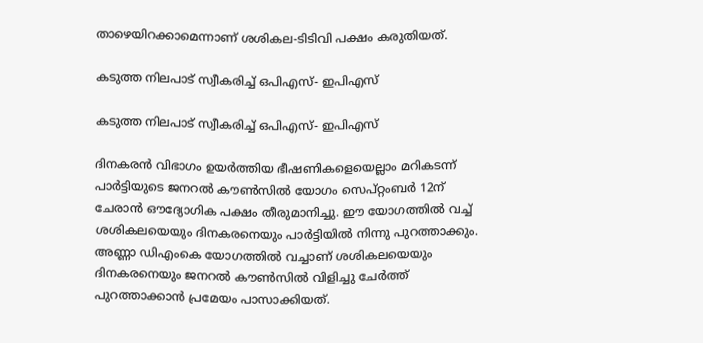താഴെയിറക്കാമെന്നാണ് ശശികല-ടിടിവി പക്ഷം കരുതിയത്.

കടുത്ത നിലപാട് സ്വീകരിച്ച് ഒപിഎസ്- ഇപിഎസ്

കടുത്ത നിലപാട് സ്വീകരിച്ച് ഒപിഎസ്- ഇപിഎസ്

ദിനകരന്‍ വിഭാഗം ഉയര്‍ത്തിയ ഭീഷണികളെയെല്ലാം മറികടന്ന് പാര്‍ട്ടിയുടെ ജനറല്‍ കൗണ്‍സില്‍ യോഗം സെപ്റ്റംബര്‍ 12ന് ചേരാന്‍ ഔദ്യോഗിക പക്ഷം തീരുമാനിച്ചു. ഈ യോഗത്തില്‍ വച്ച് ശശികലയെയും ദിനകരനെയും പാര്‍ട്ടിയില്‍ നിന്നു പുറത്താക്കും. അണ്ണാ ഡിഎംകെ യോഗത്തില്‍ വച്ചാണ് ശശികലയെയും ദിനകരനെയും ജനറല്‍ കൗണ്‍സില്‍ വിളിച്ചു ചേര്‍ത്ത് പുറത്താക്കാന്‍ പ്രമേയം പാസാക്കിയത്.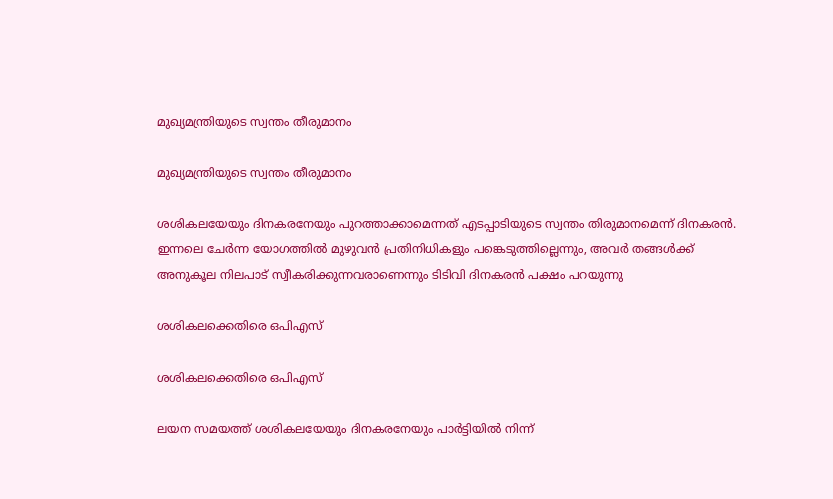മുഖ്യമന്ത്രിയുടെ സ്വന്തം തീരുമാനം

മുഖ്യമന്ത്രിയുടെ സ്വന്തം തീരുമാനം

ശശികലയേയും ദിനകരനേയും പുറത്താക്കാമെന്നത് എടപ്പാടിയുടെ സ്വന്തം തിരുമാനമെന്ന് ദിനകരൻ. ഇന്നലെ ചേര്‍ന്ന യോഗത്തില്‍ മുഴുവന്‍ പ്രതിനിധികളും പങ്കെടുത്തില്ലെന്നും, അവര്‍ തങ്ങള്‍ക്ക് അനുകൂല നിലപാട് സ്വീകരിക്കുന്നവരാണെന്നും ടിടിവി ദിനകരന്‍ പക്ഷം പറയുന്നു

ശശികലക്കെതിരെ ഒപിഎസ്

ശശികലക്കെതിരെ ഒപിഎസ്

ലയന സമയത്ത് ശശികലയേയും ദിനകരനേയും പാർട്ടിയിൽ നിന്ന്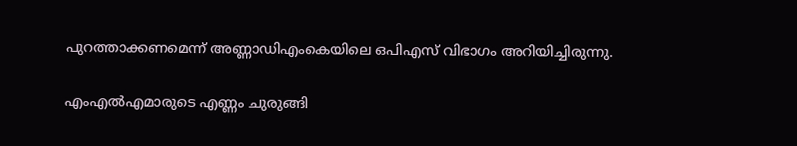പുറത്താക്കണമെന്ന് അണ്ണാഡിഎംകെയിലെ ഒപിഎസ് വിഭാഗം അറിയിച്ചിരുന്നു.

എംഎൽഎമാരുടെ എണ്ണം ചുരുങ്ങി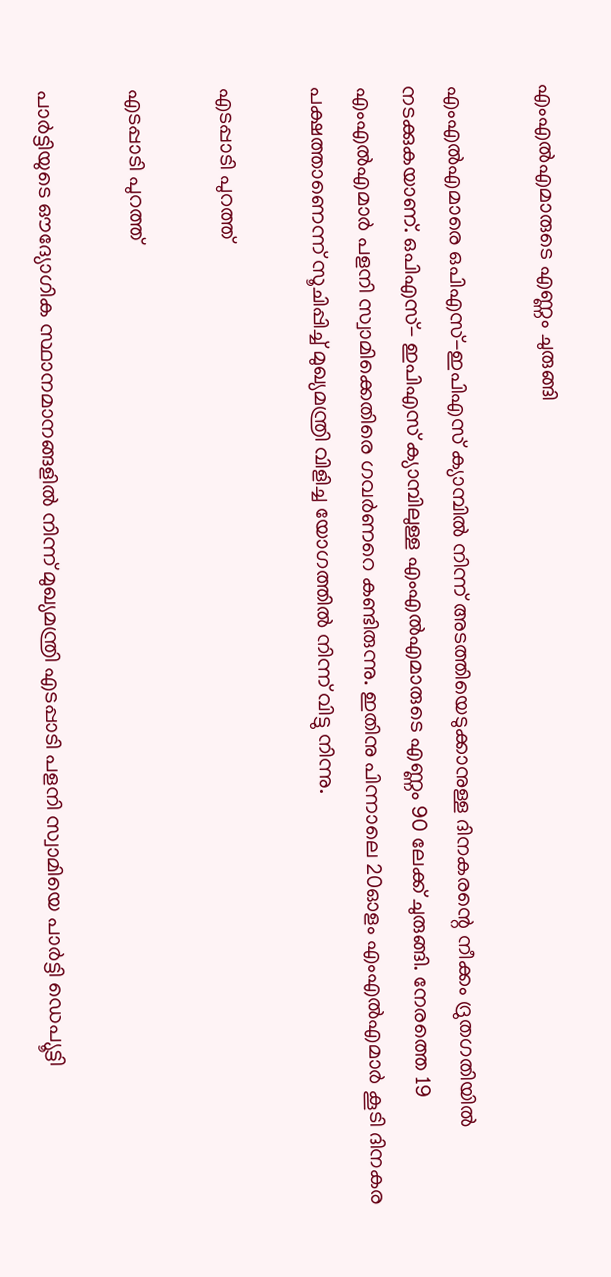എംഎൽഎമാരുടെ എണ്ണം ചുരുങ്ങി

എംഎൽഎമാരെ ഒപിഎസ്-ഇപിഎസ് ക്യാമ്പിൽ നിന്ന് അടത്തിയെടുക്കാനുള്ള ദിനകരന്റെ നീക്കം ദ്രുതഗതിയിൽ നടക്കുകയാണ്. ഒപിഎസ്- ഇപിഎസ് ക്യാമ്പിലുള്ള എംഎൽഎമാരുടെ എണ്ണം 90 ലേക്ക് ചുരുങ്ങി. നേരത്തെ 19 എംഎൽഎമാർ പളനി സ്വാമിക്കെതിരെ ഗവർണറെ കണ്ടിരുന്നു. ഇതിനു പിന്നാലെ 20ഓളം എംഎല്‍എമാര്‍ കൂടി ദിനകര പക്ഷത്താണെന്ന് സൂചിപ്പിച്ച് മുഖ്യമന്ത്രി വിളിച്ച യോഗത്തില്‍ നിന്ന് വിട്ടു നിന്നു.

എടപ്പാടി പുറത്ത്

എടപ്പാടി പുറത്ത്

പാർട്ടിയുടെ ഔദ്യോഗിക സ്ഥാനമാനങ്ങളിൽ നിന്ന് മുഖ്യമന്ത്രി എടപ്പാടി പളനി സ്വാമിയെ പാർട്ടി ഡെപ്യൂട്ടി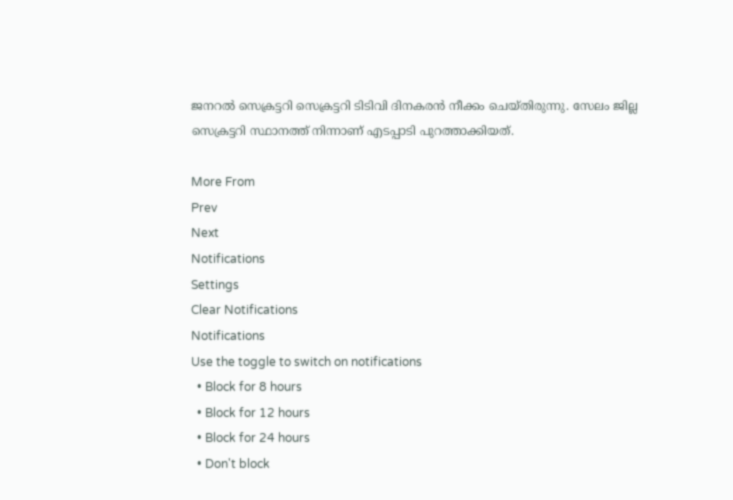ജനറൽ സെക്രട്ടറി സെക്രട്ടറി ടിടിവി ദിനകരന്‍ നീക്കം ചെയ്തിരുന്നു. സേലം ജില്ല സെക്രട്ടറി സ്ഥാനത്ത് നിന്നാണ് എടപ്പാടി പുറത്താക്കിയത്.

More From
Prev
Next
Notifications
Settings
Clear Notifications
Notifications
Use the toggle to switch on notifications
  • Block for 8 hours
  • Block for 12 hours
  • Block for 24 hours
  • Don't block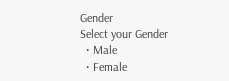Gender
Select your Gender
  • Male
  • Female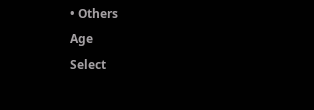• Others
Age
Select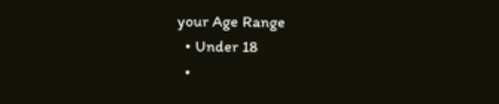your Age Range
  • Under 18
  •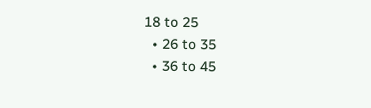18 to 25
  • 26 to 35
  • 36 to 45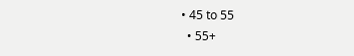• 45 to 55
  • 55+